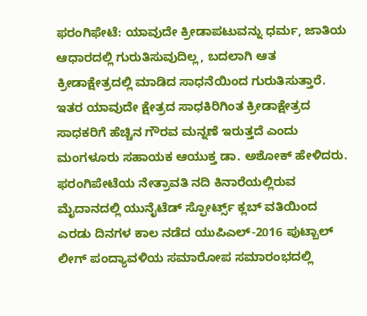ಫರಂಗಿಫೇಟೆ: ಯಾವುದೇ ಕ್ರೀಡಾಪಟುವನ್ನು ಧರ್ಮ, ಜಾತಿಯ ಆಧಾರದಲ್ಲಿ ಗುರುತಿಸುವುದಿಲ್ಲ, ಬದಲಾಗಿ ಆತ ಕ್ರೀಡಾಕ್ಷೇತ್ರದಲ್ಲಿ ಮಾಡಿದ ಸಾಧನೆಯಿಂದ ಗುರುತಿಸುತ್ತಾರೆ. ಇತರ ಯಾವುದೇ ಕ್ಷೇತ್ರದ ಸಾಧಕಿರಿಗಿಂತ ಕ್ರೀಡಾಕ್ಷೇತ್ರದ ಸಾಧಕರಿಗೆ ಹೆಚ್ಚಿನ ಗೌರವ ಮನ್ನಣೆ ಇರುತ್ತದೆ ಎಂದು ಮಂಗಳೂರು ಸಹಾಯಕ ಆಯುಕ್ತ ಡಾ. ಅಶೋಕ್ ಹೇಳಿದರು.
ಫರಂಗಿಪೇಟೆಯ ನೇತ್ರಾವತಿ ನದಿ ಕಿನಾರೆಯಲ್ಲಿರುವ ಮೈದಾನದಲ್ಲಿ ಯುನೈಟೆಡ್ ಸ್ಫೋರ್ಟ್ಸ್ ಕ್ಲಬ್ ವತಿಯಿಂದ ಎರಡು ದಿನಗಳ ಕಾಲ ನಡೆದ ಯುಪಿಎಲ್-2016 ಪುಟ್ಬಾಲ್ ಲೀಗ್ ಪಂದ್ಯಾವಳಿಯ ಸಮಾರೋಪ ಸಮಾರಂಭದಲ್ಲಿ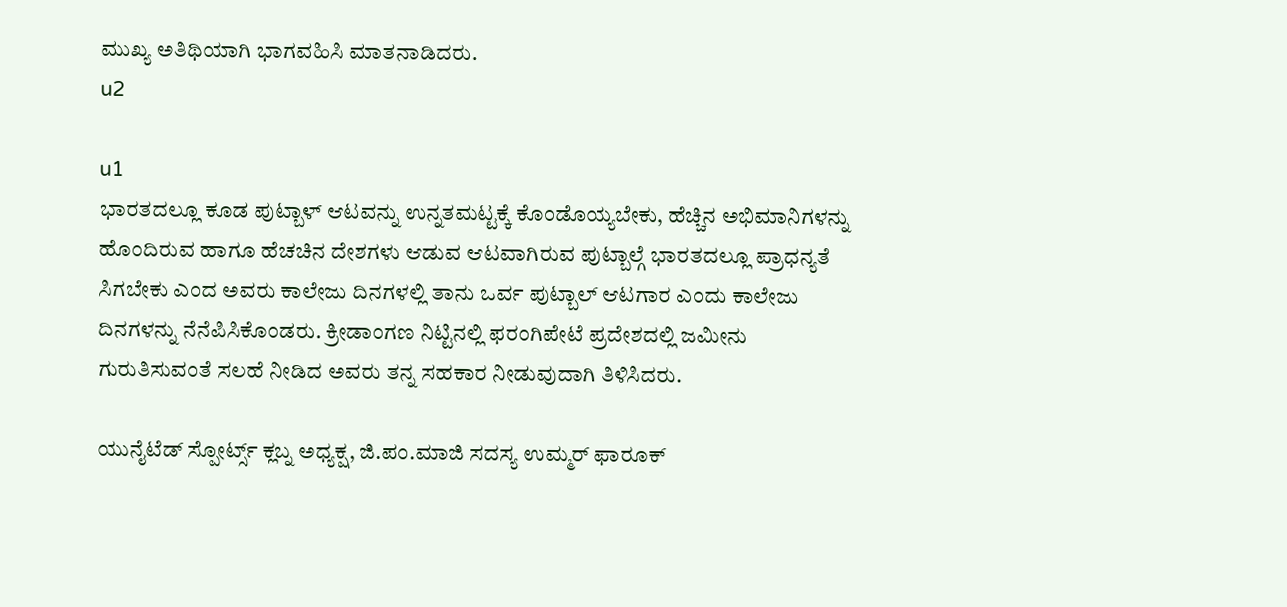ಮುಖ್ಯ ಅತಿಥಿಯಾಗಿ ಭಾಗವಹಿಸಿ ಮಾತನಾಡಿದರು.
u2

u1
ಭಾರತದಲ್ಲೂ ಕೂಡ ಪುಟ್ಬಾಳ್ ಆಟವನ್ನು ಉನ್ನತಮಟ್ಟಕ್ಕೆ ಕೊಂಡೊಯ್ಯಬೇಕು, ಹೆಚ್ಚಿನ ಅಭಿಮಾನಿಗಳನ್ನು ಹೊಂದಿರುವ ಹಾಗೂ ಹೆಚಚಿನ ದೇಶಗಳು ಆಡುವ ಆಟವಾಗಿರುವ ಪುಟ್ಬಾಲ್ಗೆ ಭಾರತದಲ್ಲೂ ಪ್ರಾಧನ್ಯತೆ ಸಿಗಬೇಕು ಎಂದ ಅವರು ಕಾಲೇಜು ದಿನಗಳಲ್ಲಿ ತಾನು ಒರ್ವ ಪುಟ್ಬಾಲ್ ಆಟಗಾರ ಎಂದು ಕಾಲೇಜು ದಿನಗಳನ್ನು ನೆನೆಪಿಸಿಕೊಂಡರು. ಕ್ರೀಡಾಂಗಣ ನಿಟ್ಟಿನಲ್ಲಿ ಫರಂಗಿಪೇಟೆ ಪ್ರದೇಶದಲ್ಲಿ ಜಮೀನು ಗುರುತಿಸುವಂತೆ ಸಲಹೆ ನೀಡಿದ ಅವರು ತನ್ನ ಸಹಕಾರ ನೀಡುವುದಾಗಿ ತಿಳಿಸಿದರು.

ಯುನೈಟೆಡ್ ಸ್ಪೋರ್ಟ್ಸ್ ಕ್ಲಬ್ನ ಅಧ್ಯಕ್ಷ, ಜಿ.ಪಂ.ಮಾಜಿ ಸದಸ್ಯ ಉಮ್ಮರ್ ಫಾರೂಕ್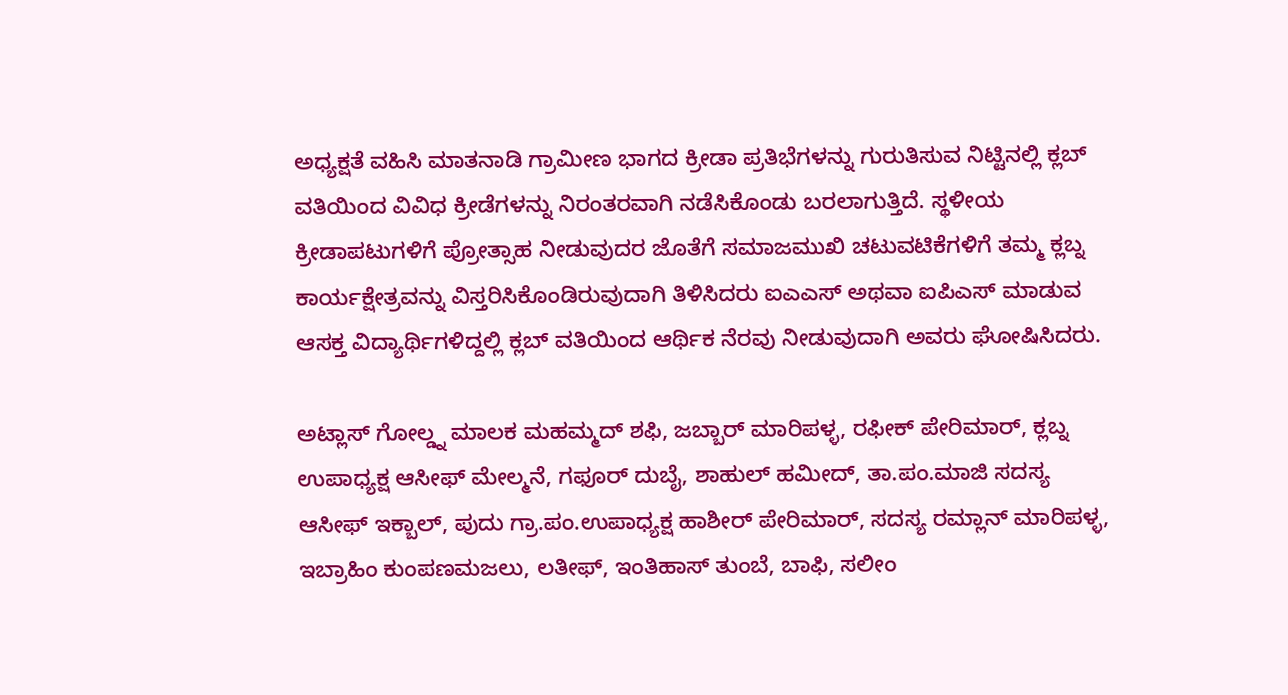ಅಧ್ಯಕ್ಷತೆ ವಹಿಸಿ ಮಾತನಾಡಿ ಗ್ರಾಮೀಣ ಭಾಗದ ಕ್ರೀಡಾ ಪ್ರತಿಭೆಗಳನ್ನು ಗುರುತಿಸುವ ನಿಟ್ಟಿನಲ್ಲಿ ಕ್ಲಬ್ ವತಿಯಿಂದ ವಿವಿಧ ಕ್ರೀಡೆಗಳನ್ನು ನಿರಂತರವಾಗಿ ನಡೆಸಿಕೊಂಡು ಬರಲಾಗುತ್ತಿದೆ. ಸ್ಥಳೀಯ ಕ್ರೀಡಾಪಟುಗಳಿಗೆ ಪ್ರೋತ್ಸಾಹ ನೀಡುವುದರ ಜೊತೆಗೆ ಸಮಾಜಮುಖಿ ಚಟುವಟಿಕೆಗಳಿಗೆ ತಮ್ಮ ಕ್ಲಬ್ನ ಕಾರ್ಯಕ್ಷೇತ್ರವನ್ನು ವಿಸ್ತರಿಸಿಕೊಂಡಿರುವುದಾಗಿ ತಿಳಿಸಿದರು ಐಎಎಸ್ ಅಥವಾ ಐಪಿಎಸ್ ಮಾಡುವ ಆಸಕ್ತ ವಿದ್ಯಾರ್ಥಿಗಳಿದ್ದಲ್ಲಿ ಕ್ಲಬ್ ವತಿಯಿಂದ ಆರ್ಥಿಕ ನೆರವು ನೀಡುವುದಾಗಿ ಅವರು ಘೋಷಿಸಿದರು.

ಅಟ್ಲಾಸ್ ಗೋಲ್ಡ್ನ ಮಾಲಕ ಮಹಮ್ಮದ್ ಶಫಿ, ಜಬ್ಬಾರ್ ಮಾರಿಪಳ್ಳ, ರಫೀಕ್ ಪೇರಿಮಾರ್, ಕ್ಲಬ್ನ ಉಪಾಧ್ಯಕ್ಷ ಆಸೀಫ್ ಮೇಲ್ಮನೆ, ಗಫೂರ್ ದುಬೈ, ಶಾಹುಲ್ ಹಮೀದ್, ತಾ.ಪಂ.ಮಾಜಿ ಸದಸ್ಯ ಆಸೀಫ್ ಇಕ್ಬಾಲ್, ಪುದು ಗ್ರಾ.ಪಂ.ಉಪಾಧ್ಯಕ್ಷ ಹಾಶೀರ್ ಪೇರಿಮಾರ್, ಸದಸ್ಯ ರಮ್ಲಾನ್ ಮಾರಿಪಳ್ಳ, ಇಬ್ರಾಹಿಂ ಕುಂಪಣಮಜಲು, ಲತೀಫ್, ಇಂತಿಹಾಸ್ ತುಂಬೆ, ಬಾಫಿ, ಸಲೀಂ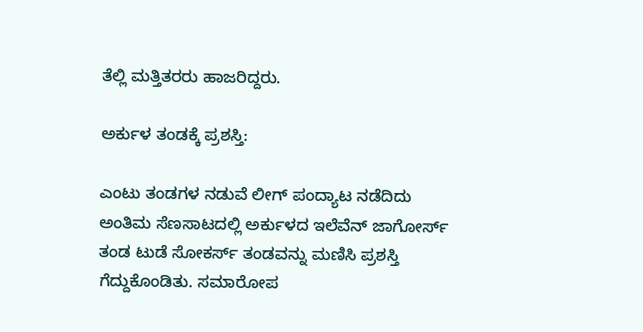ತೆಲ್ಲಿ ಮತ್ತಿತರರು ಹಾಜರಿದ್ದರು.

ಅರ್ಕುಳ ತಂಡಕ್ಕೆ ಪ್ರಶಸ್ತಿ:

ಎಂಟು ತಂಡಗಳ ನಡುವೆ ಲೀಗ್ ಪಂದ್ಯಾಟ ನಡೆದಿದು ಅಂತಿಮ ಸೆಣಸಾಟದಲ್ಲಿ ಅರ್ಕುಳದ ಇಲೆವೆನ್ ಜಾಗೋರ್ಸ್ ತಂಡ ಟುಡೆ ಸೋಕರ್ಸ್ ತಂಡವನ್ನು ಮಣಿಸಿ ಪ್ರಶಸ್ತಿ ಗೆದ್ದುಕೊಂಡಿತು. ಸಮಾರೋಪ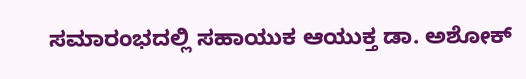ಸಮಾರಂಭದಲ್ಲಿ ಸಹಾಯುಕ ಆಯುಕ್ತ ಡಾ. ಅಶೋಕ್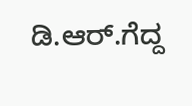ಡಿ.ಆರ್.ಗೆದ್ದ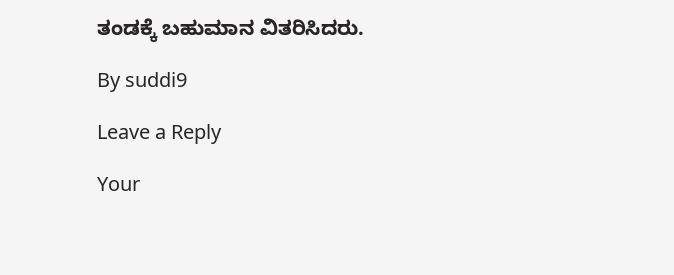ತಂಡಕ್ಕೆ ಬಹುಮಾನ ವಿತರಿಸಿದರು.

By suddi9

Leave a Reply

Your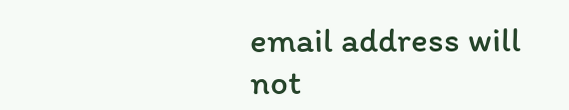email address will not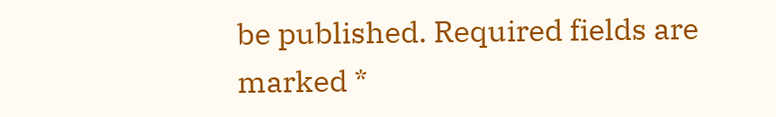be published. Required fields are marked *